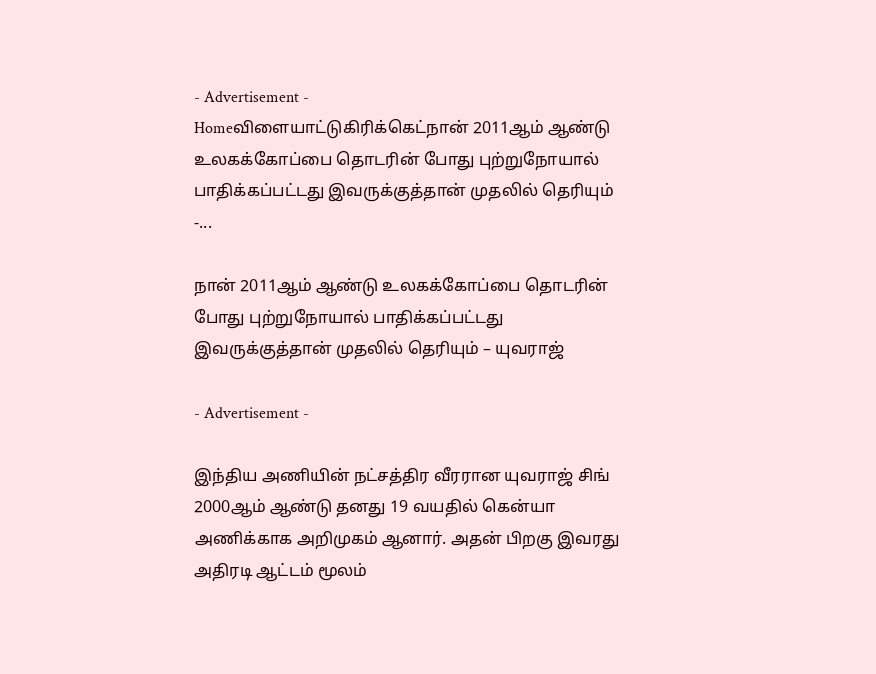- Advertisement -
Homeவிளையாட்டுகிரிக்கெட்நான் 2011ஆம் ஆண்டு உலகக்கோப்பை தொடரின் போது புற்றுநோயால் பாதிக்கப்பட்டது இவருக்குத்தான் முதலில் தெரியும் -...

நான் 2011ஆம் ஆண்டு உலகக்கோப்பை தொடரின் போது புற்றுநோயால் பாதிக்கப்பட்டது இவருக்குத்தான் முதலில் தெரியும் – யுவராஜ்

- Advertisement -

இந்திய அணியின் நட்சத்திர வீரரான யுவராஜ் சிங் 2000ஆம் ஆண்டு தனது 19 வயதில் கென்யா அணிக்காக அறிமுகம் ஆனார். அதன் பிறகு இவரது அதிரடி ஆட்டம் மூலம்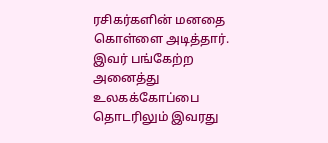ரசிகர்களின் மனதை கொள்ளை அடித்தார். இவர் பங்கேற்ற அனைத்து உலகக்கோப்பை தொடரிலும் இவரது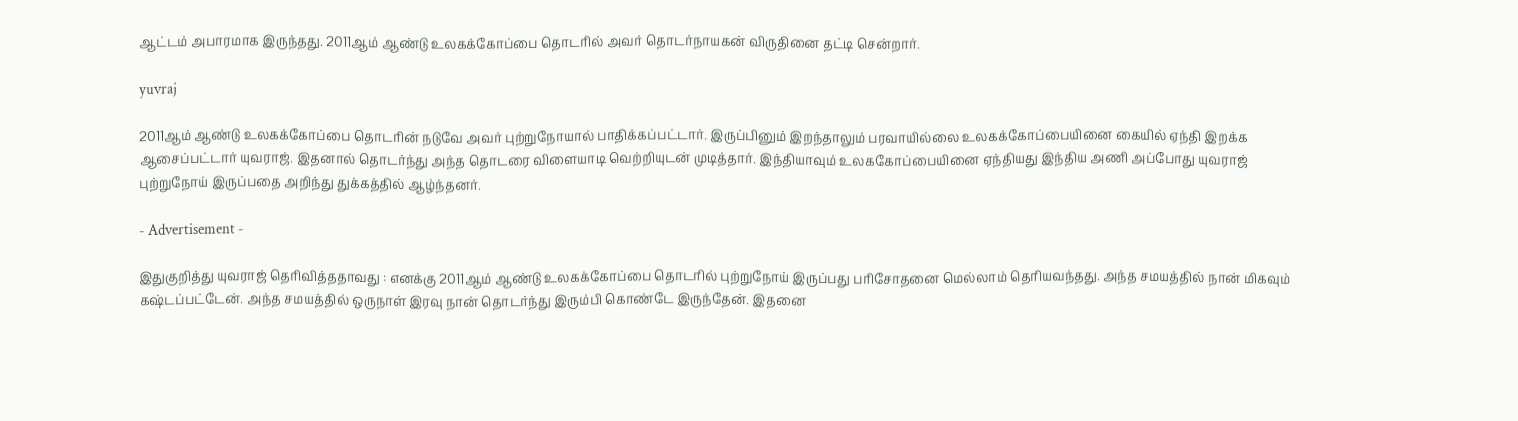ஆட்டம் அபாரமாக இருந்தது. 2011ஆம் ஆண்டு உலகக்கோப்பை தொடரில் அவர் தொடர்நாயகன் விருதினை தட்டி சென்றார்.

yuvraj

2011ஆம் ஆண்டு உலகக்கோப்பை தொடரின் நடுவே அவர் புற்றுநோயால் பாதிக்கப்பட்டார். இருப்பினும் இறந்தாலும் பரவாயில்லை உலகக்கோப்பையினை கையில் ஏந்தி இறக்க ஆசைப்பட்டார் யுவராஜ். இதனால் தொடர்ந்து அந்த தொடரை விளையாடி வெற்றியுடன் முடித்தார். இந்தியாவும் உலககோப்பையினை ஏந்தியது இந்திய அணி அப்போது யுவராஜ் புற்றுநோய் இருப்பதை அறிந்து துக்கத்தில் ஆழ்ந்தனர்.

- Advertisement -

இதுகுறித்து யுவராஜ் தெரிவித்ததாவது : எனக்கு 2011ஆம் ஆண்டு உலகக்கோப்பை தொடரில் புற்றுநோய் இருப்பது பரிசோதனை மெல்லாம் தெரியவந்தது. அந்த சமயத்தில் நான் மிகவும் கஷ்டப்பட்டேன். அந்த சமயத்தில் ஒருநாள் இரவு நான் தொடர்ந்து இரும்பி கொண்டே இருந்தேன். இதனை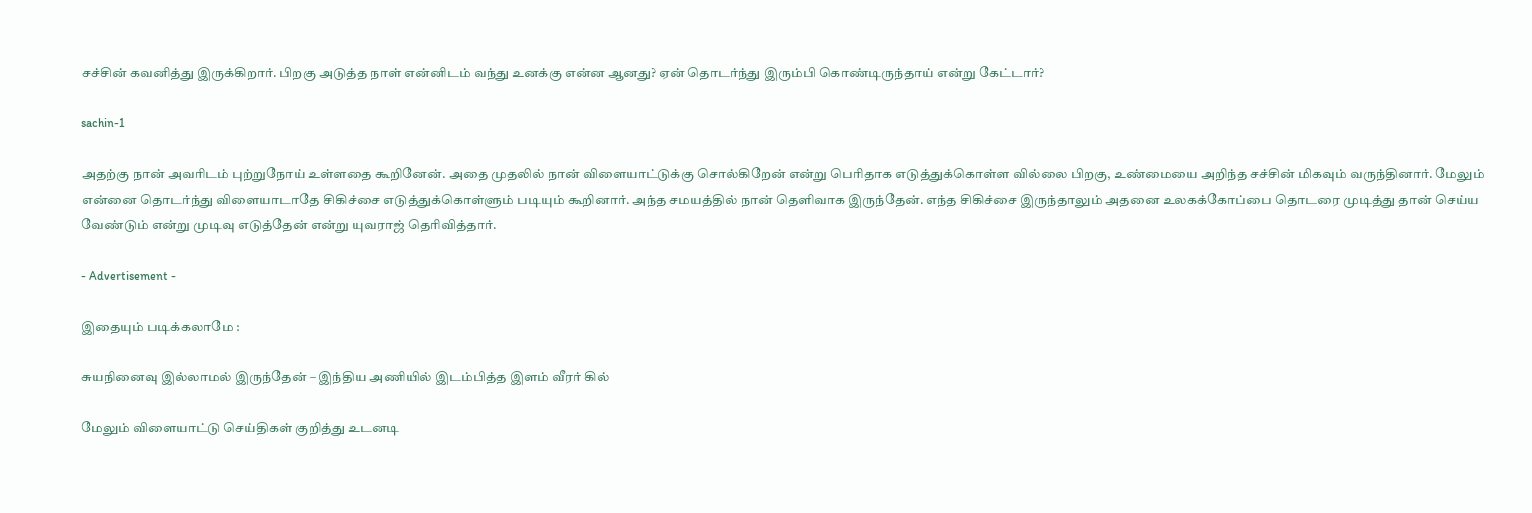சச்சின் கவனித்து இருக்கிறார். பிறகு அடுத்த நாள் என்னிடம் வந்து உனக்கு என்ன ஆனது? ஏன் தொடர்ந்து இரும்பி கொண்டிருந்தாய் என்று கேட்டார்?

sachin-1

அதற்கு நான் அவரிடம் புற்றுநோய் உள்ளதை கூறினேன். அதை முதலில் நான் விளையாட்டுக்கு சொல்கிறேன் என்று பெரிதாக எடுத்துக்கொள்ள வில்லை பிறகு, உண்மையை அறிந்த சச்சின் மிகவும் வருந்தினார். மேலும் என்னை தொடர்ந்து விளையாடாதே சிகிச்சை எடுத்துக்கொள்ளும் படியும் கூறினார். அந்த சமயத்தில் நான் தெளிவாக இருந்தேன். எந்த சிகிச்சை இருந்தாலும் அதனை உலகக்கோப்பை தொடரை முடித்து தான் செய்ய வேண்டும் என்று முடிவு எடுத்தேன் என்று யுவராஜ் தெரிவித்தார்.

- Advertisement -

இதையும் படிக்கலாமே :

சுயநினைவு இல்லாமல் இருந்தேன் – இந்திய அணியில் இடம்பித்த இளம் வீரர் கில்

மேலும் விளையாட்டு செய்திகள் குறித்து உடனடி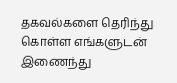தகவல்களை தெரிந்து கொள்ள எங்களுடன் இணைந்து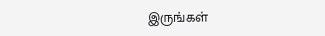இருங்கள்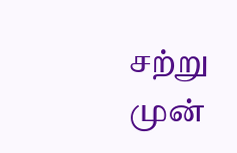சற்று முன்